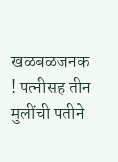खळबळजनक ! पत्नीसह तीन मुलींची पतीने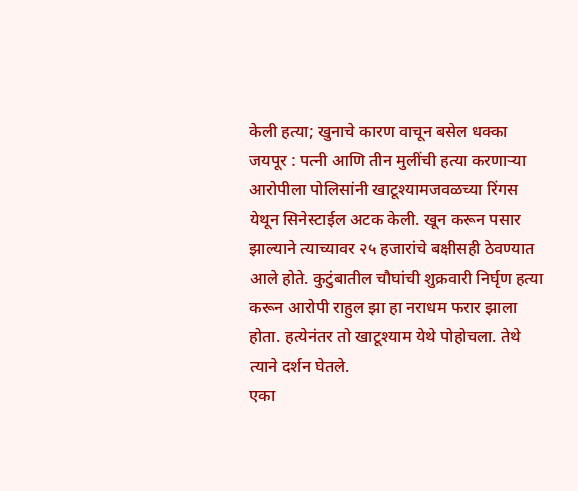केली हत्या; खुनाचे कारण वाचून बसेल धक्का
जयपूर : पत्नी आणि तीन मुलींची हत्या करणाऱ्या आरोपीला पोलिसांनी खाटूश्यामजवळच्या रिंगस येथून सिनेस्टाईल अटक केली. खून करून पसार झाल्याने त्याच्यावर २५ हजारांचे बक्षीसही ठेवण्यात आले होते. कुटुंबातील चौघांची शुक्रवारी निर्घृण हत्या करून आरोपी राहुल झा हा नराधम फरार झाला होता. हत्येनंतर तो खाटूश्याम येथे पोहोचला. तेथे त्याने दर्शन घेतले.
एका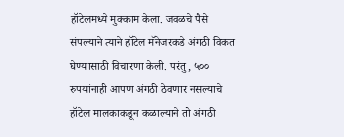हॉटेलमध्ये मुक्काम केला. जवळचे पैसे संपल्याने त्याने हॉटेल मॅनेजरकडे अंगठी विकत घेण्यासाठी विचारणा केली. परंतु, ५०० रुपयांनाही आपण अंगठी ठेवणार नसल्याचे हॉटेल मालकाकडून कळाल्याने तो अंगठी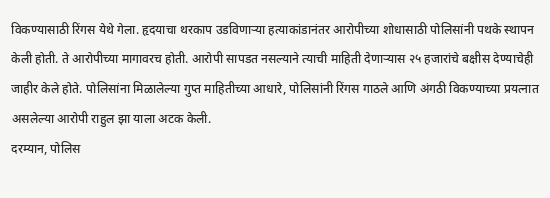विकण्यासाठी रिंगस येथे गेला. हृदयाचा थरकाप उडविणाऱ्या हत्याकांडानंतर आरोपीच्या शोधासाठी पोलिसांनी पथके स्थापन केली होती. ते आरोपीच्या मागावरच होती. आरोपी सापडत नसल्याने त्याची माहिती देणाऱ्यास २५ हजारांचे बक्षीस देण्याचेही जाहीर केले होते. पोलिसांना मिळालेल्या गुप्त माहितीच्या आधारे, पोलिसांनी रिंगस गाठले आणि अंगठी विकण्याच्या प्रयत्नात असलेल्या आरोपी राहुल झा याला अटक केली.
दरम्यान, पोलिस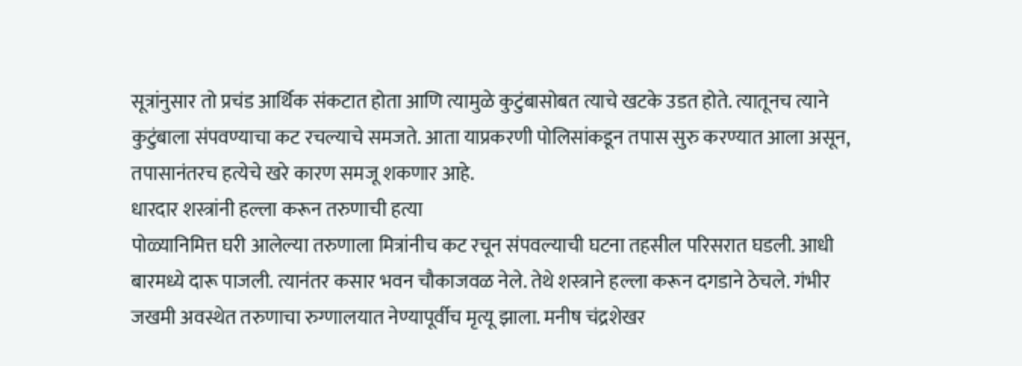सूत्रांनुसार तो प्रचंड आर्थिक संकटात होता आणि त्यामुळे कुटुंबासोबत त्याचे खटके उडत होते. त्यातूनच त्याने कुटुंबाला संपवण्याचा कट रचल्याचे समजते. आता याप्रकरणी पोलिसांकडून तपास सुरु करण्यात आला असून, तपासानंतरच हत्येचे खरे कारण समजू शकणार आहे.
धारदार शस्त्रांनी हल्ला करून तरुणाची हत्या
पोळ्यानिमित्त घरी आलेल्या तरुणाला मित्रांनीच कट रचून संपवल्याची घटना तहसील परिसरात घडली. आधी बारमध्ये दारू पाजली. त्यानंतर कसार भवन चौकाजवळ नेले. तेथे शस्त्राने हल्ला करून दगडाने ठेचले. गंभीर जखमी अवस्थेत तरुणाचा रुग्णालयात नेण्यापूर्वीच मृत्यू झाला. मनीष चंद्रशेखर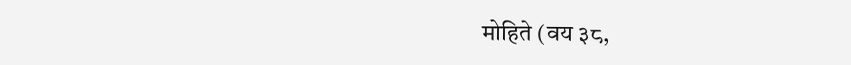मोहिते (वय ३८,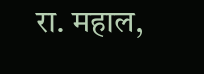रा. महाल,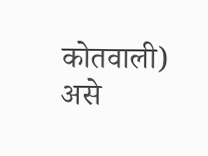कोतवाली) असे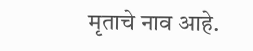मृताचे नाव आहे.